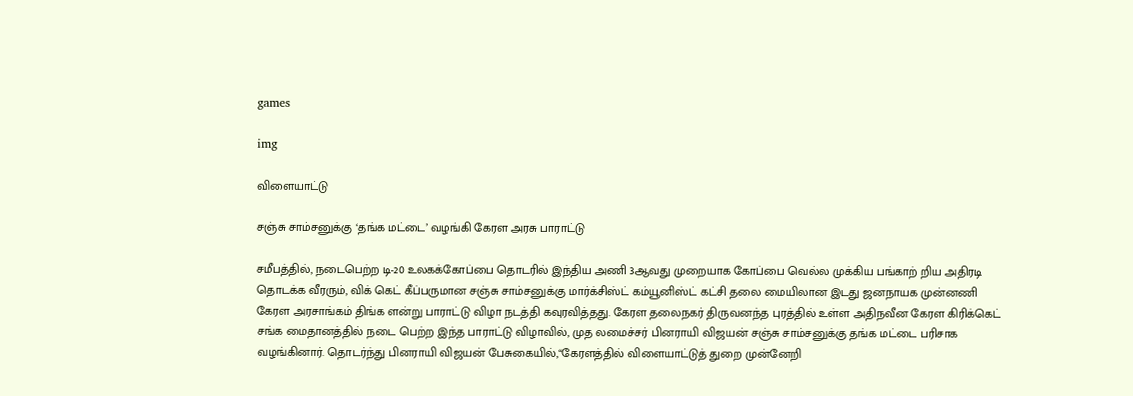games

img

விளையாட்டு

சஞ்சு சாம்சனுக்கு ‘தங்க மட்டை’ வழங்கி கேரள அரசு பாராட்டு

சமீபத்தில், நடைபெற்ற டி-20 உலகக்கோப்பை தொடரில் இந்திய அணி 3ஆவது முறையாக கோப்பை வெல்ல முக்கிய பங்காற் றிய அதிரடி தொடக்க வீரரும், விக் கெட் கீப்பருமான சஞ்சு சாம்சனுக்கு மார்க்சிஸ்ட் கம்யூனிஸ்ட் கட்சி தலை மையிலான இடது ஜனநாயக முன்னணி கேரள அரசாங்கம் திங்க ளன்று பாராட்டு விழா நடத்தி கவுரவித்தது. கேரள தலைநகர் திருவனந்த புரத்தில் உள்ள அதிநவீன கேரள கிரிக்கெட் சங்க மைதானத்தில் நடை பெற்ற இந்த பாராட்டு விழாவில், முத லமைச்சர் பினராயி விஜயன் சஞ்சு சாம்சனுக்கு தங்க மட்டை பரிசாக வழங்கினார். தொடர்ந்து பினராயி விஜயன் பேசுகையில்,“கேரளத்தில் விளையாட்டுத் துறை முன்னேறி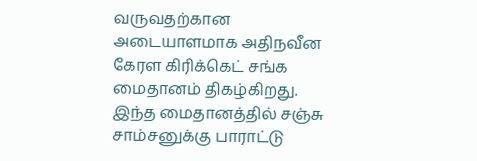வருவதற்கான அடையாளமாக அதிநவீன கேரள கிரிக்கெட் சங்க மைதானம் திகழ்கிறது. இந்த மைதானத்தில் சஞ்சு சாம்சனுக்கு பாராட்டு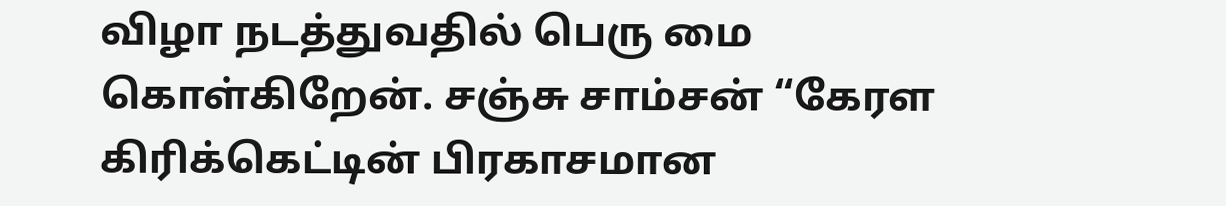விழா நடத்துவதில் பெரு மை கொள்கிறேன். சஞ்சு சாம்சன் “கேரள கிரிக்கெட்டின் பிரகாசமான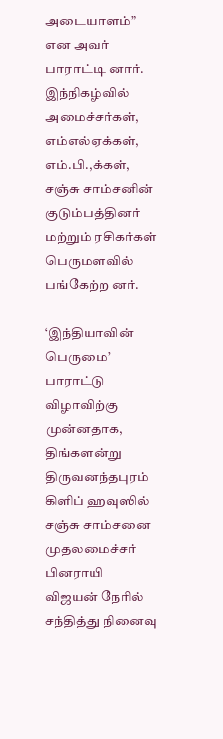அடையாளம்” என அவர் பாராட்டி னார். இந்நிகழ்வில் அமைச்சர்கள், எம்எல்ஏக்கள், எம்.பி.,க்கள், சஞ்சு சாம்சனின் குடும்பத்தினர் மற்றும் ரசிகர்கள் பெருமளவில் பங்கேற்ற னர்.

‘இந்தியாவின் பெருமை’ பாராட்டு விழாவிற்கு முன்னதாக, திங்களன்று திருவனந்தபுரம் கிளிப் ஹவுஸில் சஞ்சு சாம்சனை முதலமைச்சர் பினராயி விஜயன் நேரில் சந்தித்து நினைவு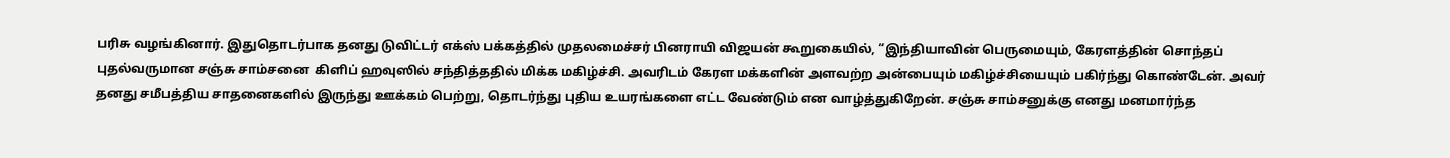பரிசு வழங்கினார். இதுதொடர்பாக தனது டுவிட்டர் எக்ஸ் பக்கத்தில் முதலமைச்சர் பினராயி விஜயன் கூறுகையில், “இந்தியாவின் பெருமையும், கேரளத்தின் சொந்தப் புதல்வருமான சஞ்சு சாம்சனை  கிளிப் ஹவுஸில் சந்தித்ததில் மிக்க மகிழ்ச்சி. அவரிடம் கேரள மக்களின் அளவற்ற அன்பையும் மகிழ்ச்சியையும் பகிர்ந்து கொண்டேன். அவர் தனது சமீபத்திய சாதனைகளில் இருந்து ஊக்கம் பெற்று, தொடர்ந்து புதிய உயரங்களை எட்ட வேண்டும் என வாழ்த்துகிறேன். சஞ்சு சாம்சனுக்கு எனது மனமார்ந்த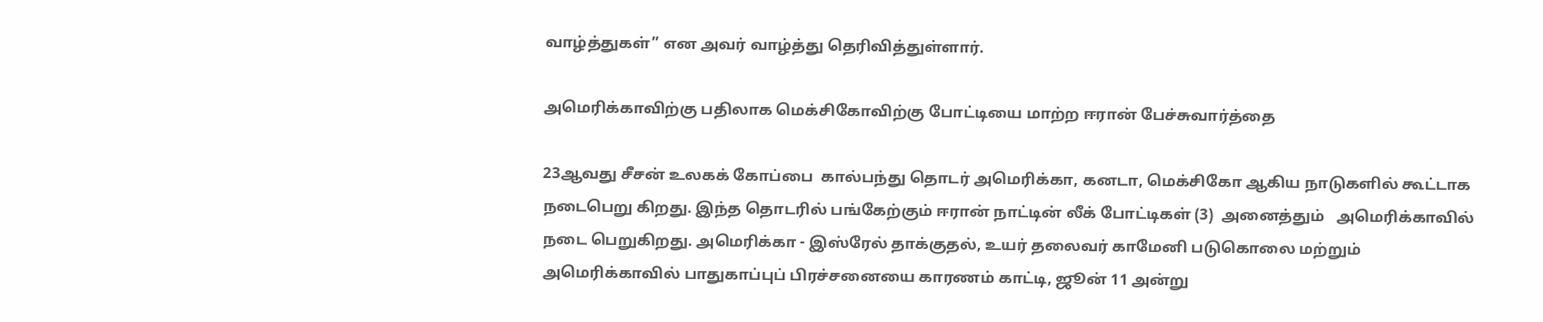வாழ்த்துகள்” என அவர் வாழ்த்து தெரிவித்துள்ளார்.

அமெரிக்காவிற்கு பதிலாக மெக்சிகோவிற்கு போட்டியை மாற்ற ஈரான் பேச்சுவார்த்தை

23ஆவது சீசன் உலகக் கோப்பை  கால்பந்து தொடர் அமெரிக்கா, கனடா, மெக்சிகோ ஆகிய நாடுகளில் கூட்டாக நடைபெறு கிறது. இந்த தொடரில் பங்கேற்கும் ஈரான் நாட்டின் லீக் போட்டிகள் (3)  அனைத்தும்   அமெரிக்காவில் நடை பெறுகிறது. அமெரிக்கா - இஸ்ரேல் தாக்குதல், உயர் தலைவர் காமேனி படுகொலை மற்றும் அமெரிக்காவில் பாதுகாப்புப் பிரச்சனையை காரணம் காட்டி, ஜூன் 11 அன்று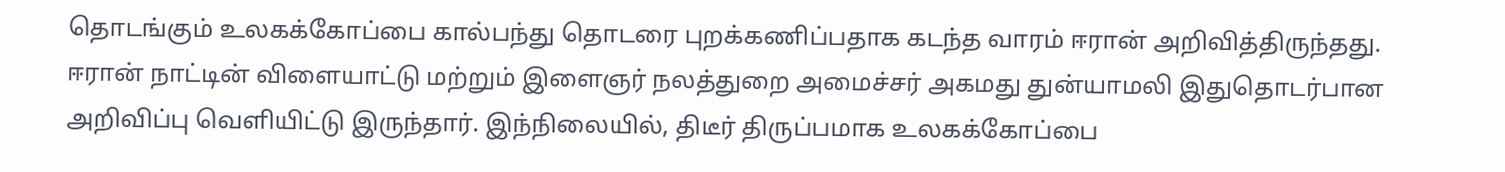தொடங்கும் உலகக்கோப்பை கால்பந்து தொடரை புறக்கணிப்பதாக கடந்த வாரம் ஈரான் அறிவித்திருந்தது. ஈரான் நாட்டின் விளையாட்டு மற்றும் இளைஞர் நலத்துறை அமைச்சர் அகமது துன்யாமலி இதுதொடர்பான  அறிவிப்பு வெளியிட்டு இருந்தார். இந்நிலையில், திடீர் திருப்பமாக உலகக்கோப்பை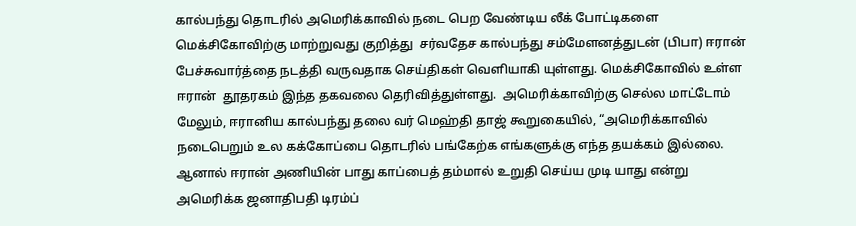கால்பந்து தொடரில் அமெரிக்காவில் நடை பெற வேண்டிய லீக் போட்டிகளை மெக்சிகோவிற்கு மாற்றுவது குறித்து  சர்வதேச கால்பந்து சம்மேளனத்துடன் (பிபா) ஈரான் பேச்சுவார்த்தை நடத்தி வருவதாக செய்திகள் வெளியாகி யுள்ளது. மெக்சிகோவில் உள்ள ஈரான்  தூதரகம் இந்த தகவலை தெரிவித்துள்ளது.  அமெரிக்காவிற்கு செல்ல மாட்டோம் மேலும், ஈரானிய கால்பந்து தலை வர் மெஹ்தி தாஜ் கூறுகையில், “அமெரிக்காவில் நடைபெறும் உல கக்கோப்பை தொடரில் பங்கேற்க எங்களுக்கு எந்த தயக்கம் இல்லை. ஆனால் ஈரான் அணியின் பாது காப்பைத் தம்மால் உறுதி செய்ய முடி யாது என்று அமெரிக்க ஜனாதிபதி டிரம்ப்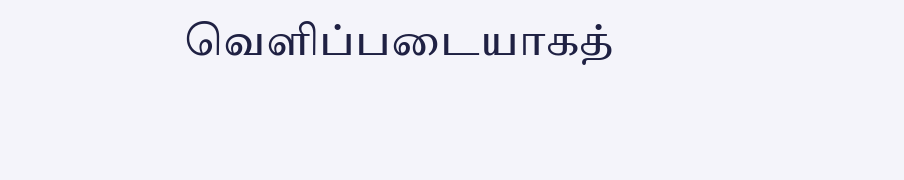வெளிப்படையாகத்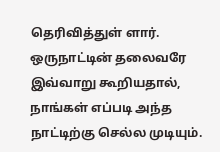தெரிவித்துள் ளார். ஒருநாட்டின் தலைவரே இவ்வாறு கூறியதால், நாங்கள் எப்படி அந்த நாட்டிற்கு செல்ல முடியும்.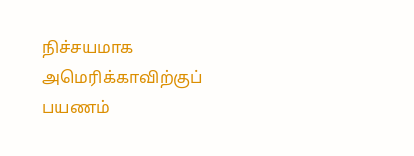நிச்சயமாக அமெரிக்காவிற்குப் பயணம்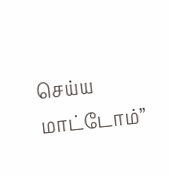செய்ய மாட்டோம்”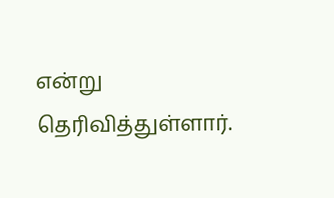என்று தெரிவித்துள்ளார்.